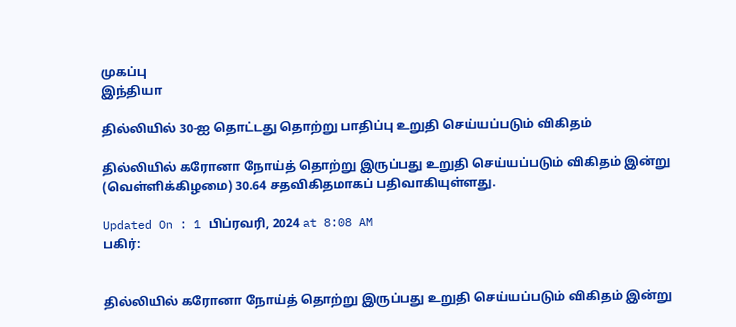முகப்பு
இந்தியா

தில்லியில் 30-ஐ தொட்டது தொற்று பாதிப்பு உறுதி செய்யப்படும் விகிதம்

தில்லியில் கரோனா நோய்த் தொற்று இருப்பது உறுதி செய்யப்படும் விகிதம் இன்று (வெள்ளிக்கிழமை) 30.64 சதவிகிதமாகப் பதிவாகியுள்ளது.

Updated On : 1 பிப்ரவரி, 2024 at 8:08 AM
பகிர்:


தில்லியில் கரோனா நோய்த் தொற்று இருப்பது உறுதி செய்யப்படும் விகிதம் இன்று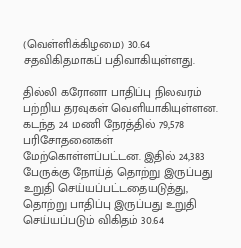(வெள்ளிக்கிழமை) 30.64 சதவிகிதமாகப் பதிவாகியுள்ளது.

தில்லி கரோனா பாதிப்பு நிலவரம் பற்றிய தரவுகள் வெளியாகியுள்ளன. கடந்த 24 மணி நேரத்தில் 79,578 பரிசோதனைகள் மேற்கொள்ளப்பட்டன. இதில் 24,383 பேருக்கு நோய்த் தொற்று இருப்பது உறுதி செய்யப்பட்டதையடுத்து, தொற்று பாதிப்பு இருப்பது உறுதி செய்யப்படும் விகிதம் 30.64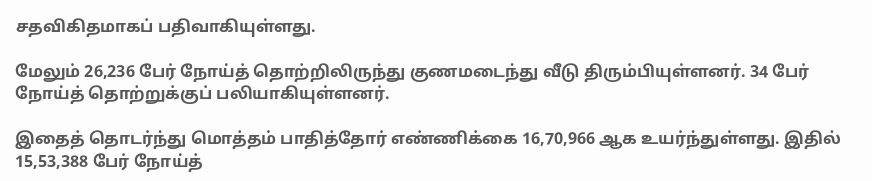சதவிகிதமாகப் பதிவாகியுள்ளது.

மேலும் 26,236 பேர் நோய்த் தொற்றிலிருந்து குணமடைந்து வீடு திரும்பியுள்ளனர். 34 பேர் நோய்த் தொற்றுக்குப் பலியாகியுள்ளனர்.

இதைத் தொடர்ந்து மொத்தம் பாதித்தோர் எண்ணிக்கை 16,70,966 ஆக உயர்ந்துள்ளது. இதில் 15,53,388 பேர் நோய்த்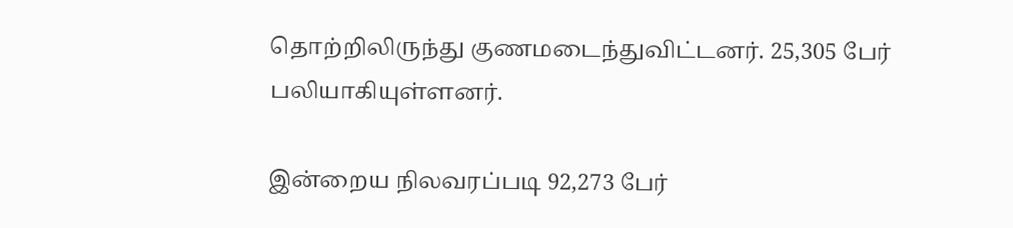தொற்றிலிருந்து குணமடைந்துவிட்டனர். 25,305 பேர் பலியாகியுள்ளனர்.

இன்றைய நிலவரப்படி 92,273 பேர்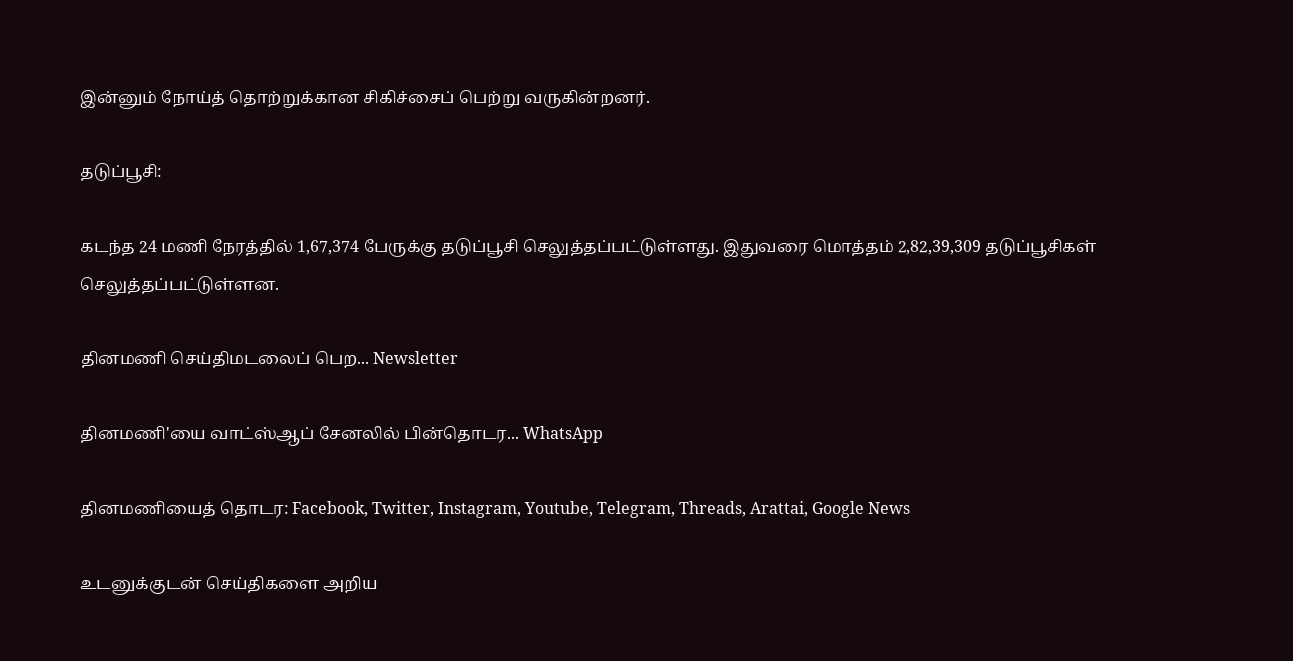இன்னும் நோய்த் தொற்றுக்கான சிகிச்சைப் பெற்று வருகின்றனர்.

தடுப்பூசி:

கடந்த 24 மணி நேரத்தில் 1,67,374 பேருக்கு தடுப்பூசி செலுத்தப்பட்டுள்ளது. இதுவரை மொத்தம் 2,82,39,309 தடுப்பூசிகள் செலுத்தப்பட்டுள்ளன.

தினமணி செய்திமடலைப் பெற... Newsletter

தினமணி'யை வாட்ஸ்ஆப் சேனலில் பின்தொடர... WhatsApp

தினமணியைத் தொடர: Facebook, Twitter, Instagram, Youtube, Telegram, Threads, Arattai, Google News

உடனுக்குடன் செய்திகளை அறிய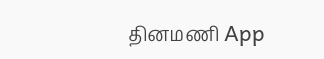தினமணி App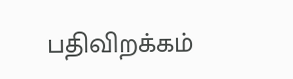பதிவிறக்கம்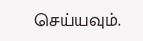செய்யவும்.